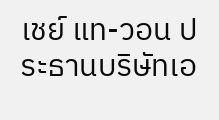เชย์ แท-วอน ประธานบริษัทเอ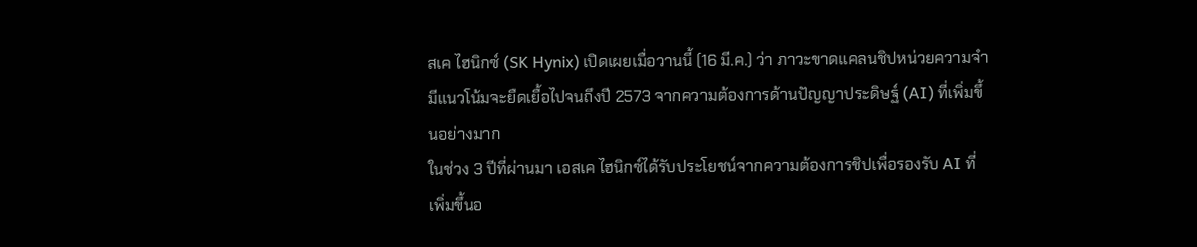สเค ไฮนิกซ์ (SK Hynix) เปิดเผยเมื่อวานนี้ (16 มี.ค.) ว่า ภาวะขาดแคลนชิปหน่วยความจำมีแนวโน้มจะยืดเยื้อไปจนถึงปี 2573 จากความต้องการด้านปัญญาประดิษฐ์ (AI) ที่เพิ่มขึ้นอย่างมาก
ในช่วง 3 ปีที่ผ่านมา เอสเค ไฮนิกซ์ได้รับประโยชน์จากความต้องการชิปเพื่อรองรับ AI ที่เพิ่มขึ้นอ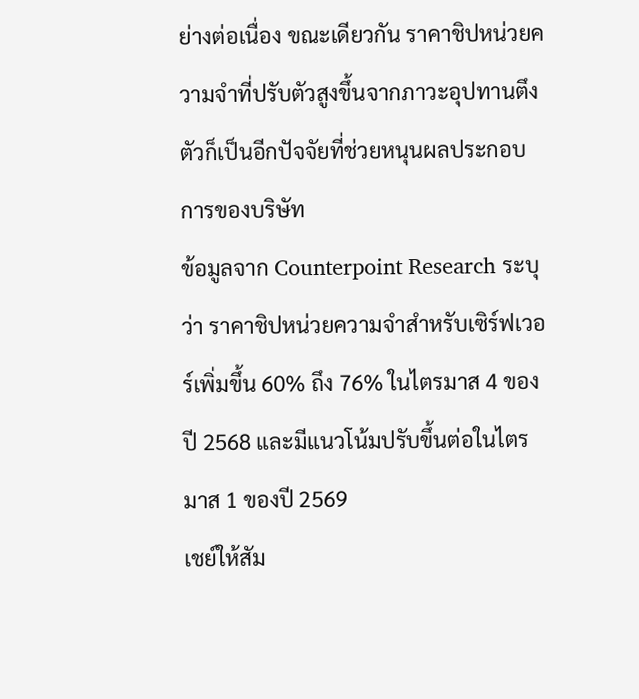ย่างต่อเนื่อง ขณะเดียวกัน ราคาชิปหน่วยความจำที่ปรับตัวสูงขึ้นจากภาวะอุปทานตึงตัวก็เป็นอีกปัจจัยที่ช่วยหนุนผลประกอบการของบริษัท
ข้อมูลจาก Counterpoint Research ระบุว่า ราคาชิปหน่วยความจำสำหรับเซิร์ฟเวอร์เพิ่มขึ้น 60% ถึง 76% ในไตรมาส 4 ของปี 2568 และมีแนวโน้มปรับขึ้นต่อในไตรมาส 1 ของปี 2569
เชย์ให้สัม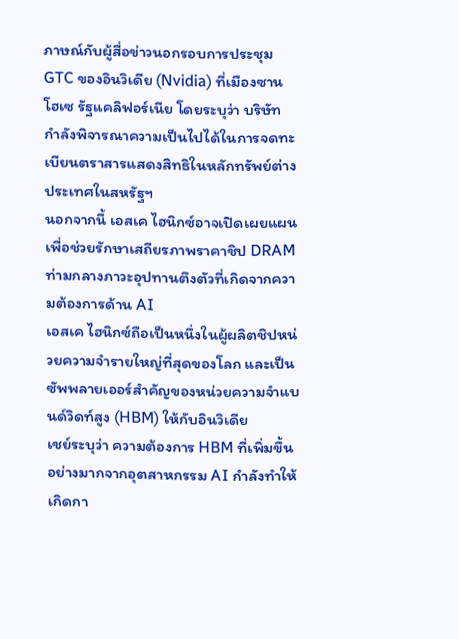ภาษณ์กับผู้สื่อข่าวนอกรอบการประชุม GTC ของอินวิเดีย (Nvidia) ที่เมืองซานโฮเซ รัฐแคลิฟอร์เนีย โดยระบุว่า บริษัทกำลังพิจารณาความเป็นไปได้ในการจดทะเบียนตราสารแสดงสิทธิในหลักทรัพย์ต่างประเทศในสหรัฐฯ
นอกจากนี้ เอสเค ไฮนิกซ์อาจเปิดเผยแผนเพื่อช่วยรักษาเสถียรภาพราคาชิป DRAM ท่ามกลางภาวะอุปทานตึงตัวที่เกิดจากความต้องการด้าน AI
เอสเค ไฮนิกซ์ถือเป็นหนึ่งในผู้ผลิตชิปหน่วยความจำรายใหญ่ที่สุดของโลก และเป็นซัพพลายเออร์สำคัญของหน่วยความจำแบนด์วิดท์สูง (HBM) ให้กับอินวิเดีย
เชย์ระบุว่า ความต้องการ HBM ที่เพิ่มขึ้นอย่างมากจากอุตสาหกรรม AI กำลังทำให้เกิดกา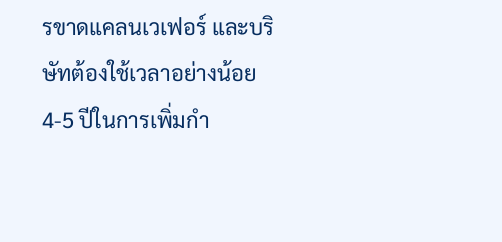รขาดแคลนเวเฟอร์ และบริษัทต้องใช้เวลาอย่างน้อย 4-5 ปีในการเพิ่มกำ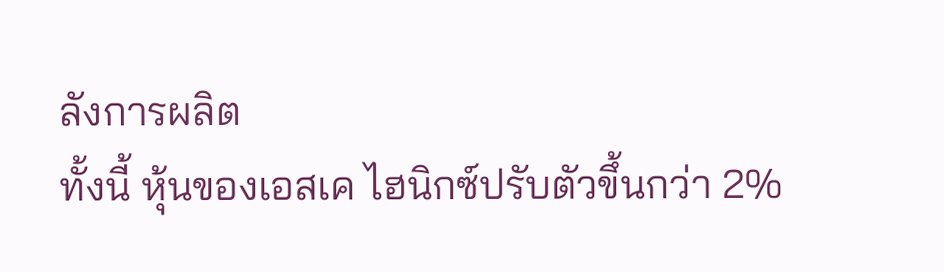ลังการผลิต
ทั้งนี้ หุ้นของเอสเค ไฮนิกซ์ปรับตัวขึ้นกว่า 2%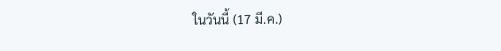ในวันนี้ (17 มี.ค.)